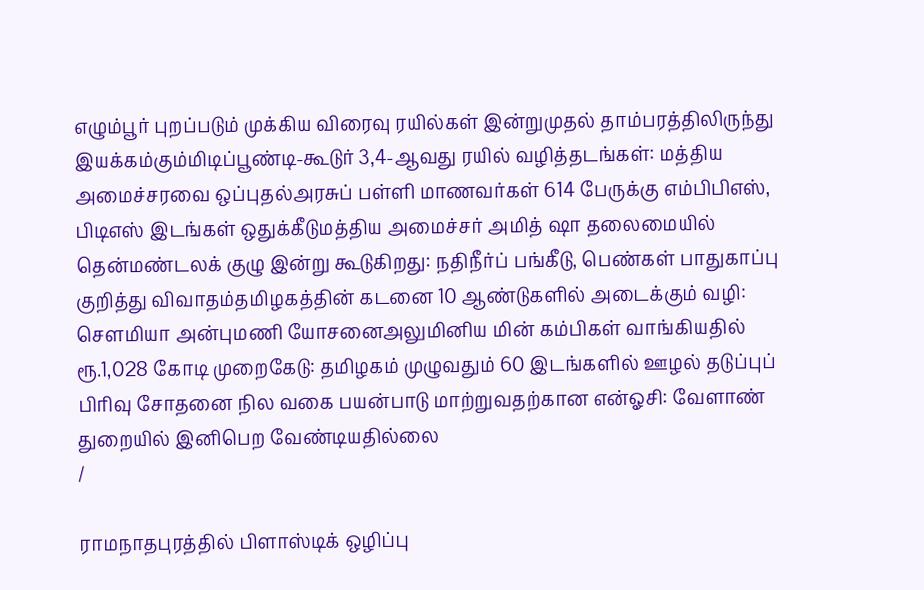எழும்பூர் புறப்படும் முக்கிய விரைவு ரயில்கள் இன்றுமுதல் தாம்பரத்திலிருந்து இயக்கம்கும்மிடிப்பூண்டி-கூடுர் 3,4-ஆவது ரயில் வழித்தடங்கள்: மத்திய அமைச்சரவை ஒப்புதல்அரசுப் பள்ளி மாணவர்கள் 614 பேருக்கு எம்பிபிஎஸ், பிடிஎஸ் இடங்கள் ஒதுக்கீடுமத்திய அமைச்சர் அமித் ஷா தலைமையில் தென்மண்டலக் குழு இன்று கூடுகிறது: நதிநீர்ப் பங்கீடு, பெண்கள் பாதுகாப்பு குறித்து விவாதம்தமிழகத்தின் கடனை 10 ஆண்டுகளில் அடைக்கும் வழி: சௌமியா அன்புமணி யோசனைஅலுமினிய மின் கம்பிகள் வாங்கியதில் ரூ.1,028 கோடி முறைகேடு: தமிழகம் முழுவதும் 60 இடங்களில் ஊழல் தடுப்புப் பிரிவு சோதனை நில வகை பயன்பாடு மாற்றுவதற்கான என்ஓசி: வேளாண் துறையில் இனிபெற வேண்டியதில்லை
/

ராமநாதபுரத்தில் பிளாஸ்டிக் ஒழிப்பு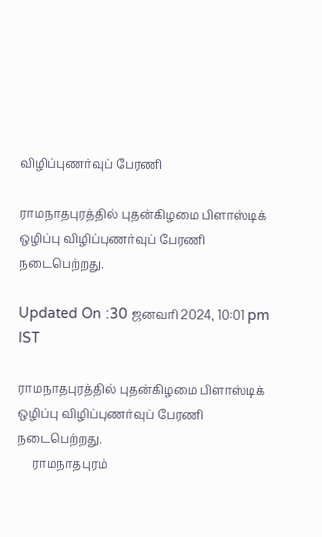விழிப்புணர்வுப் பேரணி

ராமநாதபுரத்தில் புதன்கிழமை பிளாஸ்டிக் ஒழிப்பு விழிப்புணர்வுப் பேரணி நடைபெற்றது.

Updated On :30 ஜனவரி 2024, 10:01 pm IST

ராமநாதபுரத்தில் புதன்கிழமை பிளாஸ்டிக் ஒழிப்பு விழிப்புணர்வுப் பேரணி நடைபெற்றது.
     ராமநாதபுரம்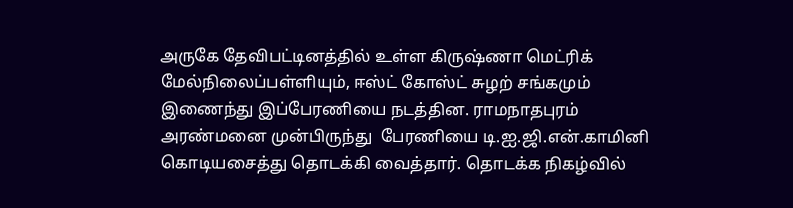அருகே தேவிபட்டினத்தில் உள்ள கிருஷ்ணா மெட்ரிக் மேல்நிலைப்பள்ளியும், ஈஸ்ட் கோஸ்ட் சுழற் சங்கமும் இணைந்து இப்பேரணியை நடத்தின. ராமநாதபுரம் அரண்மனை முன்பிருந்து  பேரணியை டி.ஐ.ஜி.என்.காமினி கொடியசைத்து தொடக்கி வைத்தார். தொடக்க நிகழ்வில்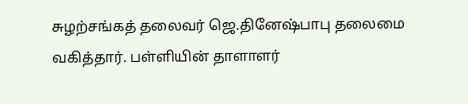சுழற்சங்கத் தலைவர் ஜெ.தினேஷ்பாபு தலைமை வகித்தார். பள்ளியின் தாளாளர்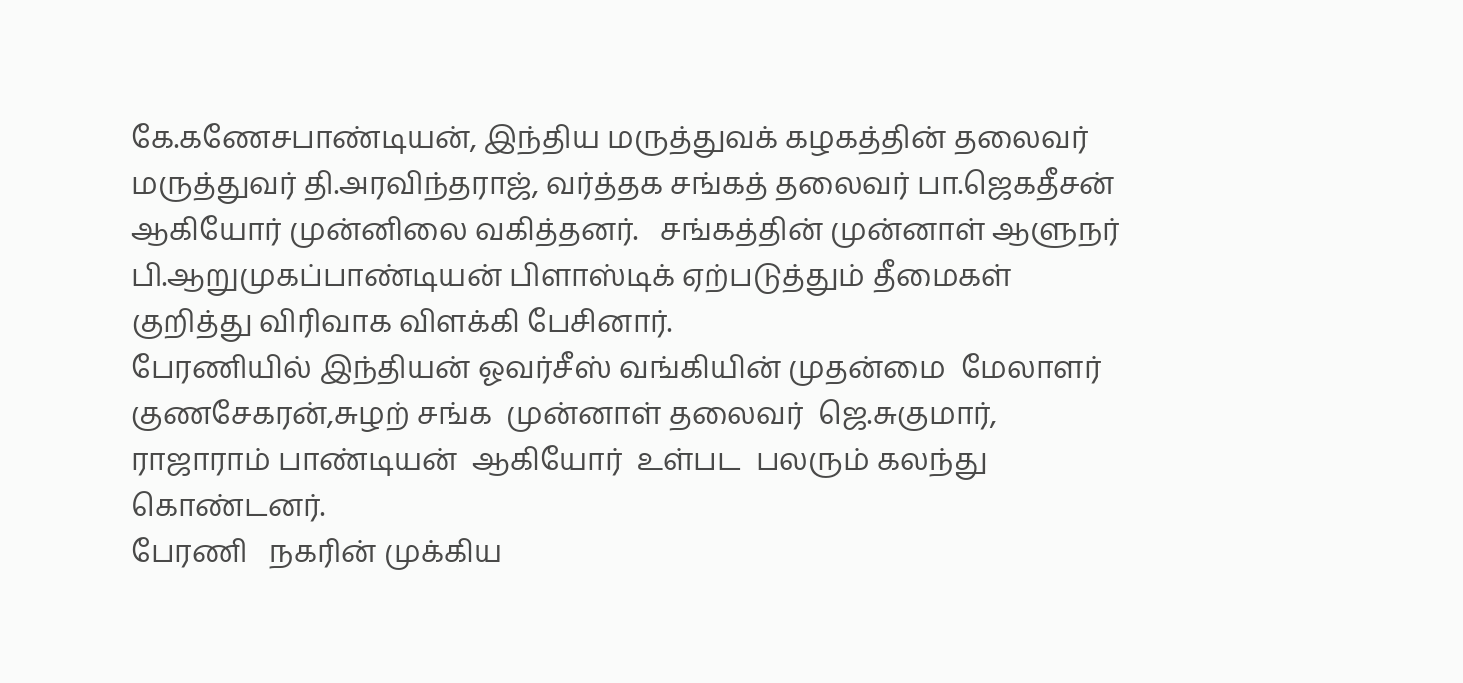கே.கணேசபாண்டியன், இந்திய மருத்துவக் கழகத்தின் தலைவர் மருத்துவர் தி.அரவிந்தராஜ், வர்த்தக சங்கத் தலைவர் பா.ஜெகதீசன் ஆகியோர் முன்னிலை வகித்தனர்.   சங்கத்தின் முன்னாள் ஆளுநர் பி.ஆறுமுகப்பாண்டியன் பிளாஸ்டிக் ஏற்படுத்தும் தீமைகள் குறித்து விரிவாக விளக்கி பேசினார்.
பேரணியில் இந்தியன் ஓவர்சீஸ் வங்கியின் முதன்மை  மேலாளர்  குணசேகரன்,சுழற் சங்க  முன்னாள் தலைவர்  ஜெ.சுகுமார்,  ராஜாராம் பாண்டியன்  ஆகியோர்  உள்பட  பலரும் கலந்து  கொண்டனர்.
பேரணி   நகரின் முக்கிய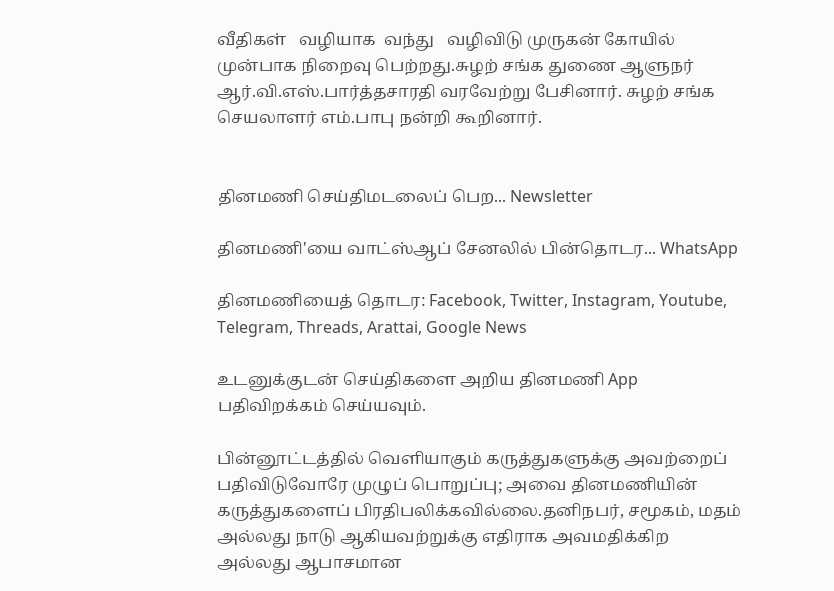வீதிகள்   வழியாக  வந்து   வழிவிடு முருகன் கோயில் முன்பாக நிறைவு பெற்றது.சுழற் சங்க துணை ஆளுநர் ஆர்.வி.எஸ்.பார்த்தசாரதி வரவேற்று பேசினார். சுழற் சங்க செயலாளர் எம்.பாபு நன்றி கூறினார்.


தினமணி செய்திமடலைப் பெற... Newsletter

தினமணி'யை வாட்ஸ்ஆப் சேனலில் பின்தொடர... WhatsApp

தினமணியைத் தொடர: Facebook, Twitter, Instagram, Youtube, Telegram, Threads, Arattai, Google News

உடனுக்குடன் செய்திகளை அறிய தினமணி App பதிவிறக்கம் செய்யவும்.

பின்னூட்டத்தில் வெளியாகும் கருத்துகளுக்கு அவற்றைப் பதிவிடுவோரே முழுப் பொறுப்பு; அவை தினமணியின் கருத்துகளைப் பிரதிபலிக்கவில்லை.தனிநபர், சமூகம், மதம் அல்லது நாடு ஆகியவற்றுக்கு எதிராக அவமதிக்கிற அல்லது ஆபாசமான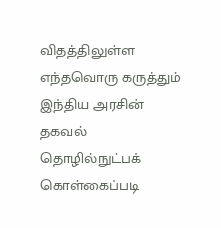விதத்திலுள்ள எந்தவொரு கருத்தும் இந்திய அரசின் தகவல் தொழில்நுட்பக் கொள்கைப்படி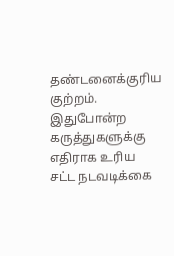தண்டனைக்குரிய குற்றம். இதுபோன்ற கருத்துகளுக்கு எதிராக உரிய சட்ட நடவடிக்கை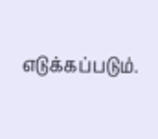எடுக்கப்படும்.